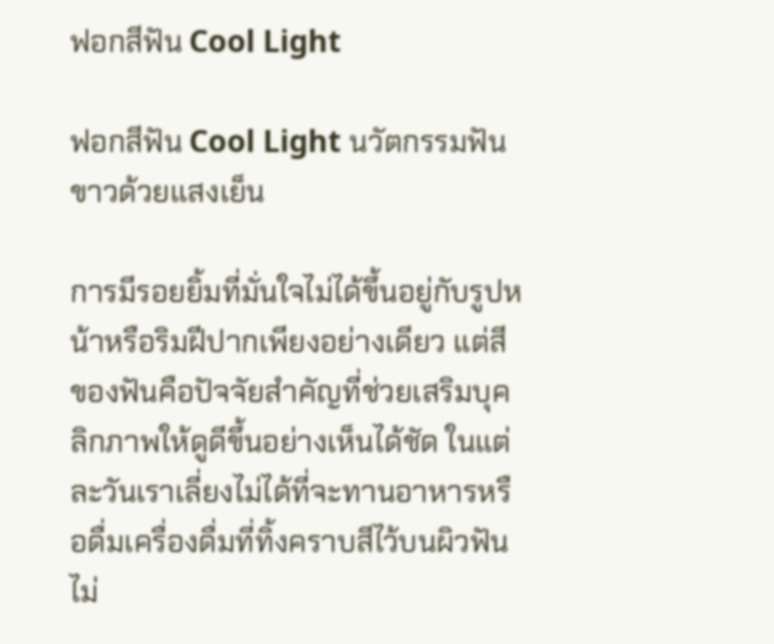ฟอกสีฟัน Cool Light

ฟอกสีฟัน Cool Light นวัตกรรมฟันขาวด้วยแสงเย็น

การมีรอยยิ้มที่มั่นใจไม่ได้ขึ้นอยู่กับรูปหน้าหรือริมฝีปากเพียงอย่างเดียว แต่สีของฟันคือปัจจัยสำคัญที่ช่วยเสริมบุคลิกภาพให้ดูดีขึ้นอย่างเห็นได้ชัด ในแต่ละวันเราเลี่ยงไม่ได้ที่จะทานอาหารหรือดื่มเครื่องดื่มที่ทิ้งคราบสีไว้บนผิวฟัน ไม่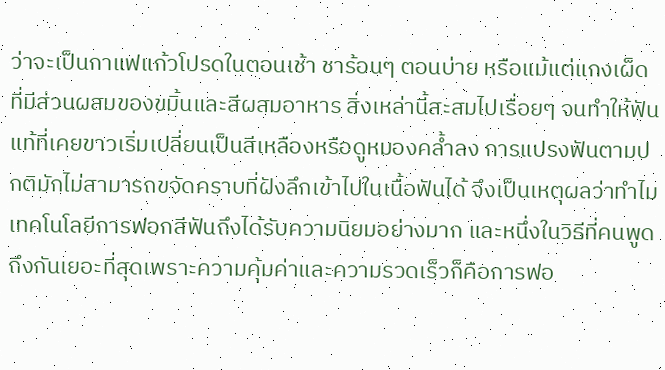ว่าจะเป็นกาแฟแก้วโปรดในตอนเช้า ชาร้อนๆ ตอนบ่าย หรือแม้แต่แกงเผ็ดที่มีส่วนผสมของขมิ้นและสีผสมอาหาร สิ่งเหล่านี้สะสมไปเรื่อยๆ จนทำให้ฟันแท้ที่เคยขาวเริ่มเปลี่ยนเป็นสีเหลืองหรือดูหมองคล้ำลง การแปรงฟันตามปกติมักไม่สามารถขจัดคราบที่ฝังลึกเข้าไปในเนื้อฟันได้ จึงเป็นเหตุผลว่าทำไมเทคโนโลยีการฟอกสีฟันถึงได้รับความนิยมอย่างมาก และหนึ่งในวิธีที่คนพูดถึงกันเยอะที่สุดเพราะความคุ้มค่าและความรวดเร็วก็คือการฟอ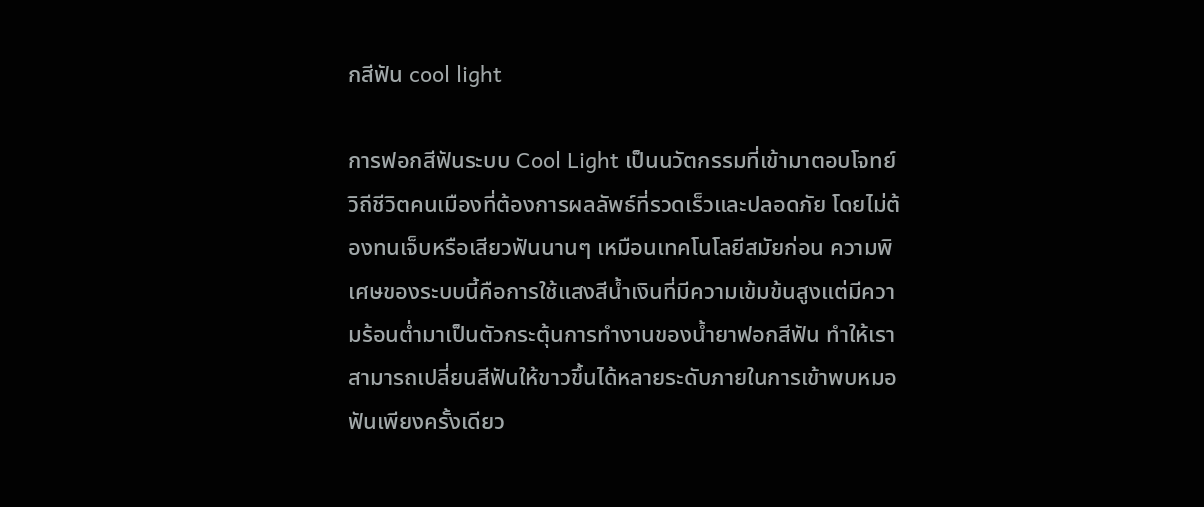กสีฟัน cool light

การฟอกสีฟันระบบ Cool Light เป็นนวัตกรรมที่เข้ามาตอบโจทย์วิถีชีวิตคนเมืองที่ต้องการผลลัพธ์ที่รวดเร็วและปลอดภัย โดยไม่ต้องทนเจ็บหรือเสียวฟันนานๆ เหมือนเทคโนโลยีสมัยก่อน ความพิเศษของระบบนี้คือการใช้แสงสีน้ำเงินที่มีความเข้มข้นสูงแต่มีความร้อนต่ำมาเป็นตัวกระตุ้นการทำงานของน้ำยาฟอกสีฟัน ทำให้เราสามารถเปลี่ยนสีฟันให้ขาวขึ้นได้หลายระดับภายในการเข้าพบหมอฟันเพียงครั้งเดียว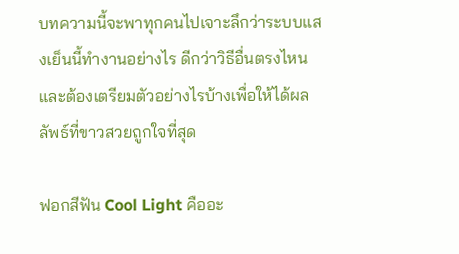บทความนี้จะพาทุกคนไปเจาะลึกว่าระบบแสงเย็นนี้ทำงานอย่างไร ดีกว่าวิธีอื่นตรงไหน และต้องเตรียมตัวอย่างไรบ้างเพื่อให้ได้ผลลัพธ์ที่ขาวสวยถูกใจที่สุด

ฟอกสีฟัน Cool Light คืออะ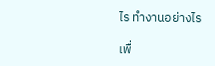ไร ทำงานอย่างไร

เพื่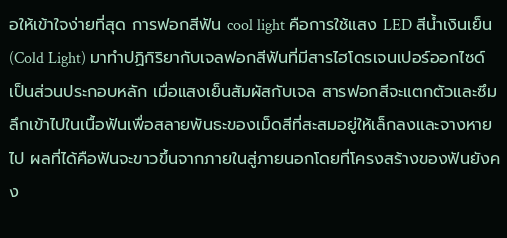อให้เข้าใจง่ายที่สุด การฟอกสีฟัน cool light คือการใช้แสง LED สีน้ำเงินเย็น (Cold Light) มาทำปฏิกิริยากับเจลฟอกสีฟันที่มีสารไฮโดรเจนเปอร์ออกไซด์เป็นส่วนประกอบหลัก เมื่อแสงเย็นสัมผัสกับเจล สารฟอกสีจะแตกตัวและซึมลึกเข้าไปในเนื้อฟันเพื่อสลายพันธะของเม็ดสีที่สะสมอยู่ให้เล็กลงและจางหายไป ผลที่ได้คือฟันจะขาวขึ้นจากภายในสู่ภายนอกโดยที่โครงสร้างของฟันยังคง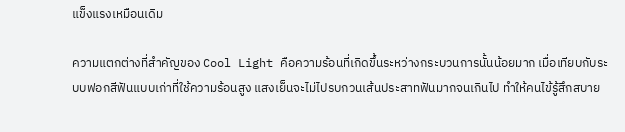แข็งแรงเหมือนเดิม

ความแตกต่างที่สำคัญของ Cool Light คือความร้อนที่เกิดขึ้นระหว่างกระบวนการนั้นน้อยมาก เมื่อเทียบกับระบบฟอกสีฟันแบบเก่าที่ใช้ความร้อนสูง แสงเย็นจะไม่ไปรบกวนเส้นประสาทฟันมากจนเกินไป ทำให้คนไข้รู้สึกสบาย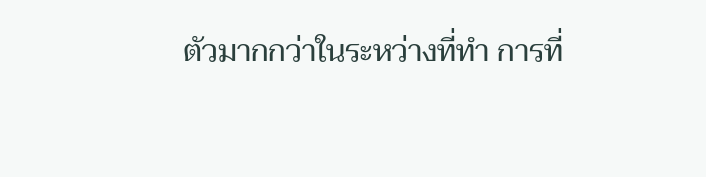ตัวมากกว่าในระหว่างที่ทำ การที่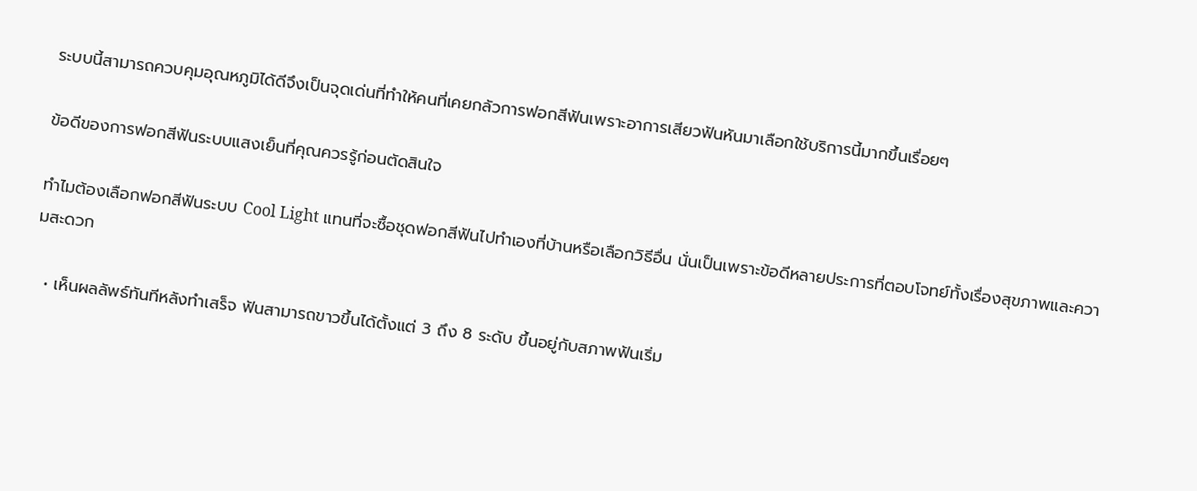ระบบนี้สามารถควบคุมอุณหภูมิได้ดีจึงเป็นจุดเด่นที่ทำให้คนที่เคยกลัวการฟอกสีฟันเพราะอาการเสียวฟันหันมาเลือกใช้บริการนี้มากขึ้นเรื่อยๆ

ข้อดีของการฟอกสีฟันระบบแสงเย็นที่คุณควรรู้ก่อนตัดสินใจ

ทำไมต้องเลือกฟอกสีฟันระบบ Cool Light แทนที่จะซื้อชุดฟอกสีฟันไปทำเองที่บ้านหรือเลือกวิธีอื่น นั่นเป็นเพราะข้อดีหลายประการที่ตอบโจทย์ทั้งเรื่องสุขภาพและความสะดวก

  • เห็นผลลัพธ์ทันทีหลังทำเสร็จ ฟันสามารถขาวขึ้นได้ตั้งแต่ 3 ถึง 8 ระดับ ขึ้นอยู่กับสภาพฟันเริ่ม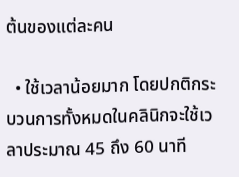ต้นของแต่ละคน

  • ใช้เวลาน้อยมาก โดยปกติกระบวนการทั้งหมดในคลินิกจะใช้เวลาประมาณ 45 ถึง 60 นาที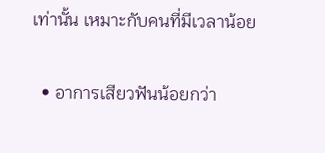เท่านั้น เหมาะกับคนที่มีเวลาน้อย

  • อาการเสียวฟันน้อยกว่า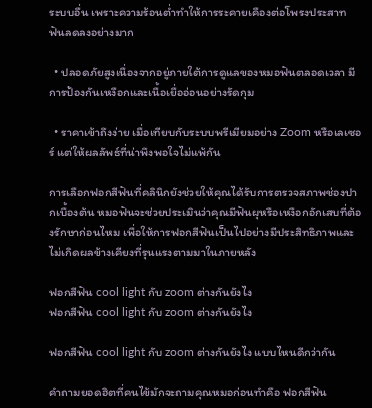ระบบอื่น เพราะความร้อนต่ำทำให้การระคายเคืองต่อโพรงประสาทฟันลดลงอย่างมาก

  • ปลอดภัยสูงเนื่องจากอยู่ภายใต้การดูแลของหมอฟันตลอดเวลา มีการป้องกันเหงือกและเนื้อเยื่ออ่อนอย่างรัดกุม

  • ราคาเข้าถึงง่าย เมื่อเทียบกับระบบพรีเมียมอย่าง Zoom หรือเลเซอร์ แต่ให้ผลลัพธ์ที่น่าพึงพอใจไม่แพ้กัน

การเลือกฟอกสีฟันที่คลินิกยังช่วยให้คุณได้รับการตรวจสภาพช่องปากเบื้องต้น หมอฟันจะช่วยประเมินว่าคุณมีฟันผุหรือเหงือกอักเสบที่ต้องรักษาก่อนไหม เพื่อให้การฟอกสีฟันเป็นไปอย่างมีประสิทธิภาพและไม่เกิดผลข้างเคียงที่รุนแรงตามมาในภายหลัง

ฟอกสีฟัน cool light กับ zoom ต่างกันยังไง
ฟอกสีฟัน cool light กับ zoom ต่างกันยังไง

ฟอกสีฟัน cool light กับ zoom ต่างกันยังไง แบบไหนดีกว่ากัน

คำถามยอดฮิตที่คนไข้มักจะถามคุณหมอก่อนทำคือ ฟอกสีฟัน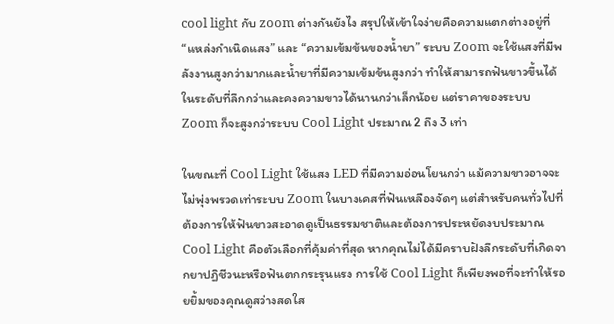cool light กับ zoom ต่างกันยังไง สรุปให้เข้าใจง่ายคือความแตกต่างอยู่ที่ “แหล่งกำเนิดแสง” และ “ความเข้มข้นของน้ำยา” ระบบ Zoom จะใช้แสงที่มีพลังงานสูงกว่ามากและน้ำยาที่มีความเข้มข้นสูงกว่า ทำให้สามารถฟันขาวขึ้นได้ในระดับที่ลึกกว่าและคงความขาวได้นานกว่าเล็กน้อย แต่ราคาของระบบ Zoom ก็จะสูงกว่าระบบ Cool Light ประมาณ 2 ถึง 3 เท่า

ในขณะที่ Cool Light ใช้แสง LED ที่มีความอ่อนโยนกว่า แม้ความขาวอาจจะไม่พุ่งพรวดเท่าระบบ Zoom ในบางเคสที่ฟันเหลืองจัดๆ แต่สำหรับคนทั่วไปที่ต้องการให้ฟันขาวสะอาดดูเป็นธรรมชาติและต้องการประหยัดงบประมาณ Cool Light คือตัวเลือกที่คุ้มค่าที่สุด หากคุณไม่ได้มีคราบฝังลึกระดับที่เกิดจากยาปฏิชีวนะหรือฟันตกกระรุนแรง การใช้ Cool Light ก็เพียงพอที่จะทำให้รอยยิ้มของคุณดูสว่างสดใส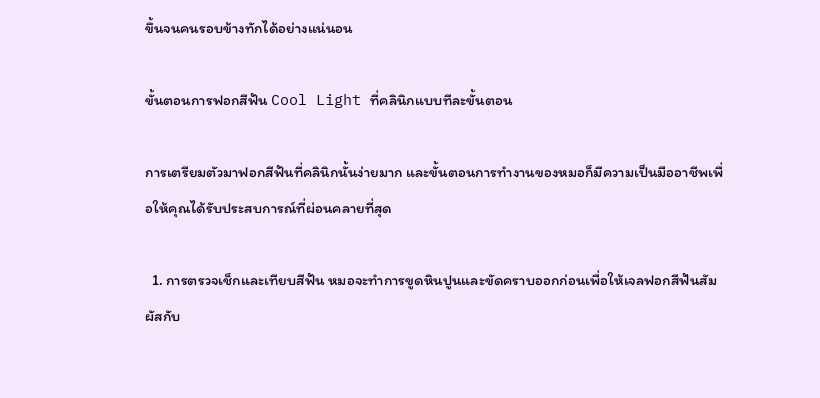ขึ้นจนคนรอบข้างทักได้อย่างแน่นอน

ขั้นตอนการฟอกสีฟัน Cool Light ที่คลินิกแบบทีละขั้นตอน

การเตรียมตัวมาฟอกสีฟันที่คลินิกนั้นง่ายมาก และขั้นตอนการทำงานของหมอก็มีความเป็นมืออาชีพเพื่อให้คุณได้รับประสบการณ์ที่ผ่อนคลายที่สุด

  1. การตรวจเช็กและเทียบสีฟัน หมอจะทำการขูดหินปูนและขัดคราบออกก่อนเพื่อให้เจลฟอกสีฟันสัมผัสกับ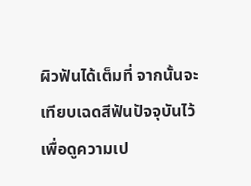ผิวฟันได้เต็มที่ จากนั้นจะเทียบเฉดสีฟันปัจจุบันไว้เพื่อดูความเป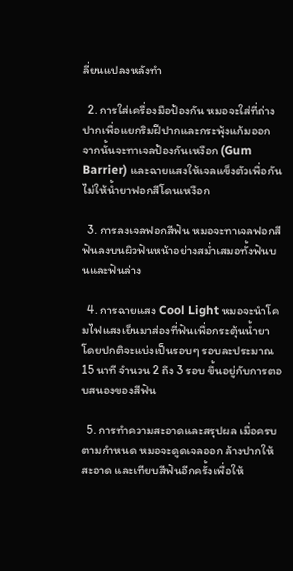ลี่ยนแปลงหลังทำ

  2. การใส่เครื่องมือป้องกัน หมอจะใส่ที่ถ่างปากเพื่อแยกริมฝีปากและกระพุ้งแก้มออก จากนั้นจะทาเจลป้องกันเหงือก (Gum Barrier) และฉายแสงให้เจลแข็งตัวเพื่อกันไม่ให้น้ำยาฟอกสีโดนเหงือก

  3. การลงเจลฟอกสีฟัน หมอจะทาเจลฟอกสีฟันลงบนผิวฟันหน้าอย่างสม่ำเสมอทั้งฟันบนและฟันล่าง

  4. การฉายแสง Cool Light หมอจะนำโคมไฟแสงเย็นมาส่องที่ฟันเพื่อกระตุ้นน้ำยา โดยปกติจะแบ่งเป็นรอบๆ รอบละประมาณ 15 นาที จำนวน 2 ถึง 3 รอบ ขึ้นอยู่กับการตอบสนองของสีฟัน

  5. การทำความสะอาดและสรุปผล เมื่อครบตามกำหนด หมอจะดูดเจลออก ล้างปากให้สะอาด และเทียบสีฟันอีกครั้งเพื่อให้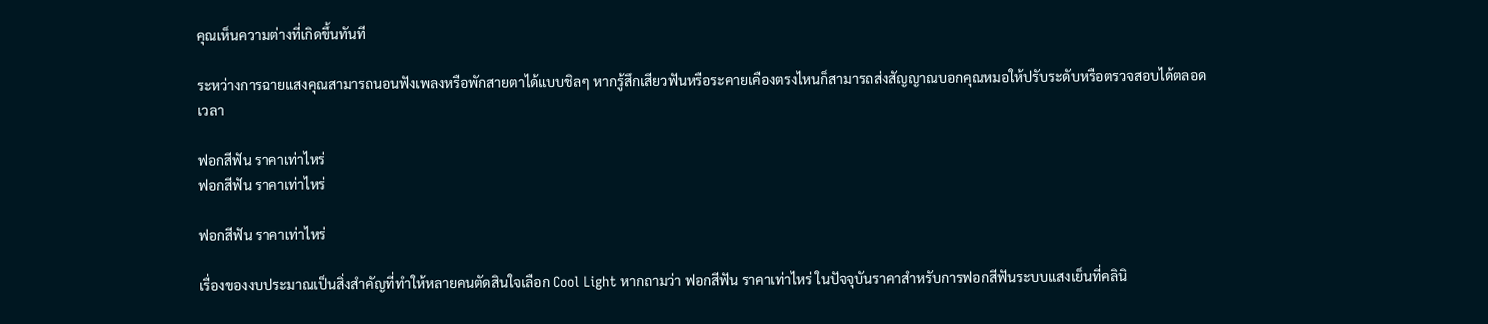คุณเห็นความต่างที่เกิดขึ้นทันที

ระหว่างการฉายแสงคุณสามารถนอนฟังเพลงหรือพักสายตาได้แบบชิลๆ หากรู้สึกเสียวฟันหรือระคายเคืองตรงไหนก็สามารถส่งสัญญาณบอกคุณหมอให้ปรับระดับหรือตรวจสอบได้ตลอดเวลา

ฟอกสีฟัน ราคาเท่าไหร่
ฟอกสีฟัน ราคาเท่าไหร่

ฟอกสีฟัน ราคาเท่าไหร่

เรื่องของงบประมาณเป็นสิ่งสำคัญที่ทำให้หลายคนตัดสินใจเลือก Cool Light หากถามว่า ฟอกสีฟัน ราคาเท่าไหร่ ในปัจจุบันราคาสำหรับการฟอกสีฟันระบบแสงเย็นที่คลินิ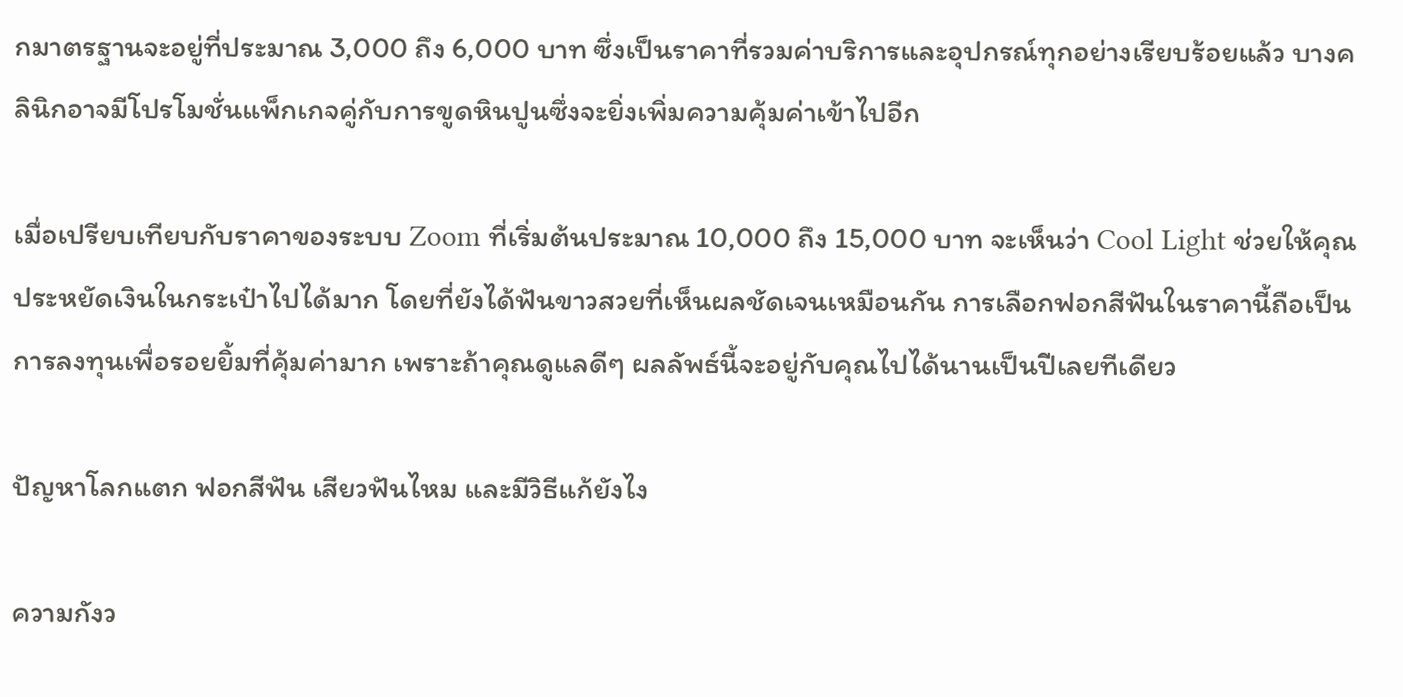กมาตรฐานจะอยู่ที่ประมาณ 3,000 ถึง 6,000 บาท ซึ่งเป็นราคาที่รวมค่าบริการและอุปกรณ์ทุกอย่างเรียบร้อยแล้ว บางคลินิกอาจมีโปรโมชั่นแพ็กเกจคู่กับการขูดหินปูนซึ่งจะยิ่งเพิ่มความคุ้มค่าเข้าไปอีก

เมื่อเปรียบเทียบกับราคาของระบบ Zoom ที่เริ่มต้นประมาณ 10,000 ถึง 15,000 บาท จะเห็นว่า Cool Light ช่วยให้คุณประหยัดเงินในกระเป๋าไปได้มาก โดยที่ยังได้ฟันขาวสวยที่เห็นผลชัดเจนเหมือนกัน การเลือกฟอกสีฟันในราคานี้ถือเป็นการลงทุนเพื่อรอยยิ้มที่คุ้มค่ามาก เพราะถ้าคุณดูแลดีๆ ผลลัพธ์นี้จะอยู่กับคุณไปได้นานเป็นปีเลยทีเดียว

ปัญหาโลกแตก ฟอกสีฟัน เสียวฟันไหม และมีวิธีแก้ยังไง

ความกังว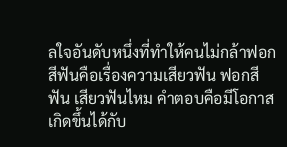ลใจอันดับหนึ่งที่ทำให้คนไม่กล้าฟอกสีฟันคือเรื่องความเสียวฟัน ฟอกสีฟัน เสียวฟันไหม คำตอบคือมีโอกาสเกิดขึ้นได้กับ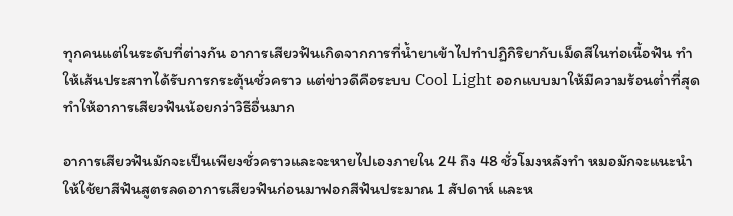ทุกคนแต่ในระดับที่ต่างกัน อาการเสียวฟันเกิดจากการที่น้ำยาเข้าไปทำปฏิกิริยากับเม็ดสีในท่อเนื้อฟัน ทำให้เส้นประสาทได้รับการกระตุ้นชั่วคราว แต่ข่าวดีคือระบบ Cool Light ออกแบบมาให้มีความร้อนต่ำที่สุดทำให้อาการเสียวฟันน้อยกว่าวิธีอื่นมาก

อาการเสียวฟันมักจะเป็นเพียงชั่วคราวและจะหายไปเองภายใน 24 ถึง 48 ชั่วโมงหลังทำ หมอมักจะแนะนำให้ใช้ยาสีฟันสูตรลดอาการเสียวฟันก่อนมาฟอกสีฟันประมาณ 1 สัปดาห์ และห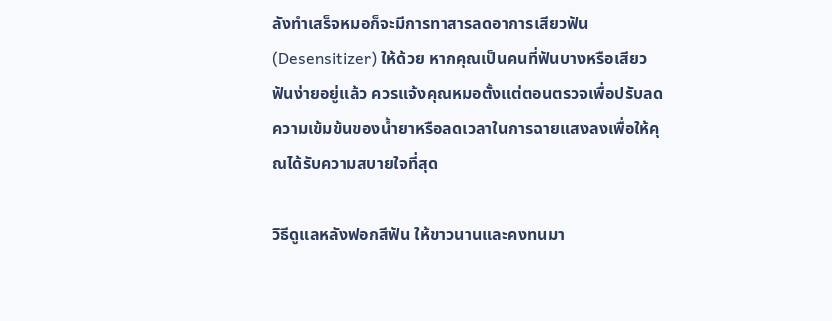ลังทำเสร็จหมอก็จะมีการทาสารลดอาการเสียวฟัน (Desensitizer) ให้ด้วย หากคุณเป็นคนที่ฟันบางหรือเสียวฟันง่ายอยู่แล้ว ควรแจ้งคุณหมอตั้งแต่ตอนตรวจเพื่อปรับลดความเข้มข้นของน้ำยาหรือลดเวลาในการฉายแสงลงเพื่อให้คุณได้รับความสบายใจที่สุด

วิธีดูแลหลังฟอกสีฟัน ให้ขาวนานและคงทนมา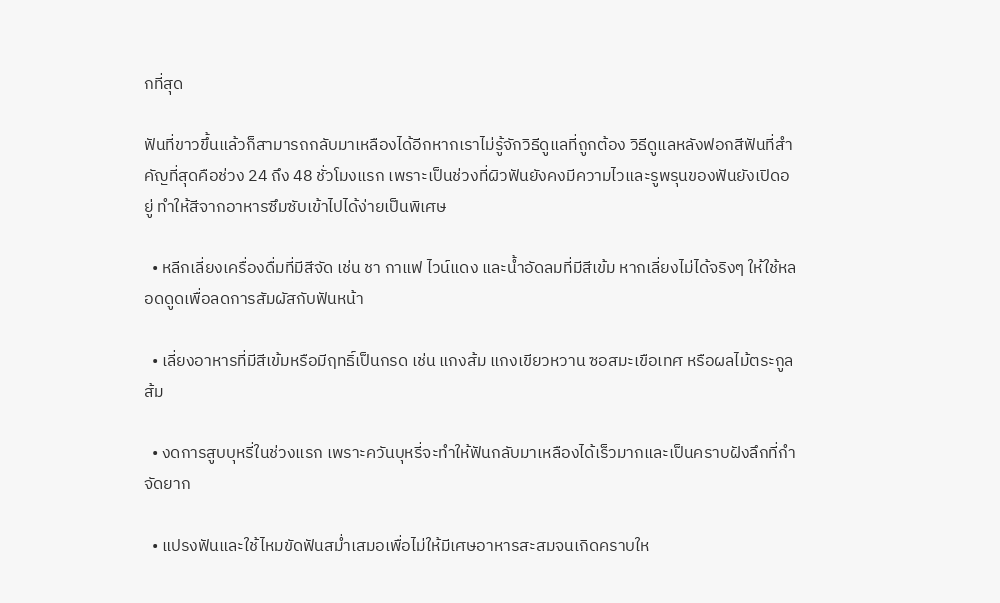กที่สุด

ฟันที่ขาวขึ้นแล้วก็สามารถกลับมาเหลืองได้อีกหากเราไม่รู้จักวิธีดูแลที่ถูกต้อง วิธีดูแลหลังฟอกสีฟันที่สำคัญที่สุดคือช่วง 24 ถึง 48 ชั่วโมงแรก เพราะเป็นช่วงที่ผิวฟันยังคงมีความไวและรูพรุนของฟันยังเปิดอยู่ ทำให้สีจากอาหารซึมซับเข้าไปได้ง่ายเป็นพิเศษ

  • หลีกเลี่ยงเครื่องดื่มที่มีสีจัด เช่น ชา กาแฟ ไวน์แดง และน้ำอัดลมที่มีสีเข้ม หากเลี่ยงไม่ได้จริงๆ ให้ใช้หลอดดูดเพื่อลดการสัมผัสกับฟันหน้า

  • เลี่ยงอาหารที่มีสีเข้มหรือมีฤทธิ์เป็นกรด เช่น แกงส้ม แกงเขียวหวาน ซอสมะเขือเทศ หรือผลไม้ตระกูลส้ม

  • งดการสูบบุหรี่ในช่วงแรก เพราะควันบุหรี่จะทำให้ฟันกลับมาเหลืองได้เร็วมากและเป็นคราบฝังลึกที่กำจัดยาก

  • แปรงฟันและใช้ไหมขัดฟันสม่ำเสมอเพื่อไม่ให้มีเศษอาหารสะสมจนเกิดคราบให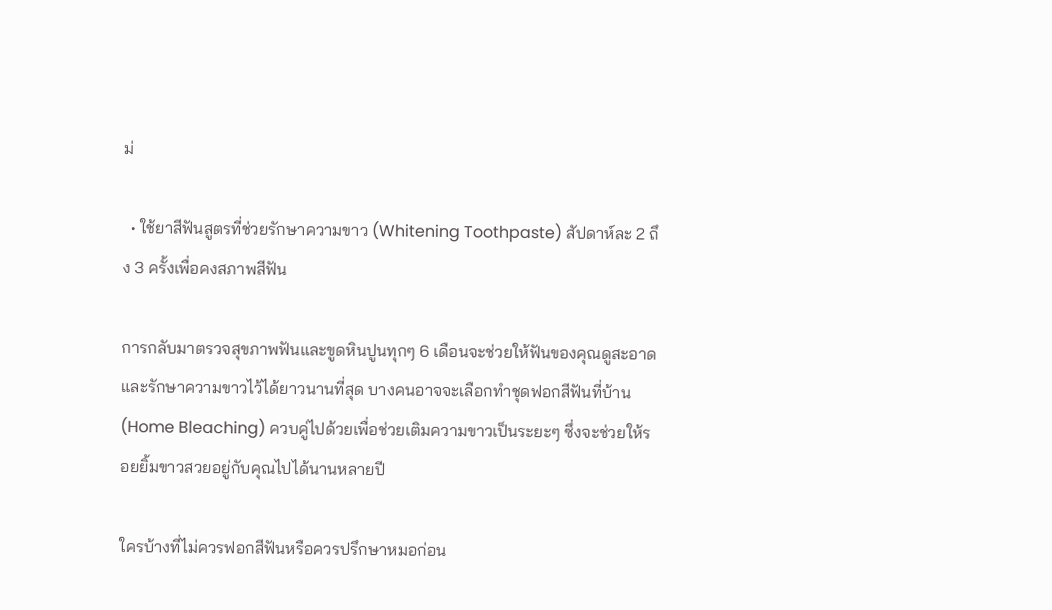ม่

  • ใช้ยาสีฟันสูตรที่ช่วยรักษาความขาว (Whitening Toothpaste) สัปดาห์ละ 2 ถึง 3 ครั้งเพื่อคงสภาพสีฟัน

การกลับมาตรวจสุขภาพฟันและขูดหินปูนทุกๆ 6 เดือนจะช่วยให้ฟันของคุณดูสะอาดและรักษาความขาวไว้ได้ยาวนานที่สุด บางคนอาจจะเลือกทำชุดฟอกสีฟันที่บ้าน (Home Bleaching) ควบคู่ไปด้วยเพื่อช่วยเติมความขาวเป็นระยะๆ ซึ่งจะช่วยให้รอยยิ้มขาวสวยอยู่กับคุณไปได้นานหลายปี

ใครบ้างที่ไม่ควรฟอกสีฟันหรือควรปรึกษาหมอก่อน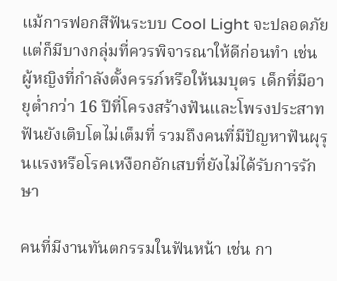แม้การฟอกสีฟันระบบ Cool Light จะปลอดภัยแต่ก็มีบางกลุ่มที่ควรพิจารณาให้ดีก่อนทำ เช่น ผู้หญิงที่กำลังตั้งครรภ์หรือให้นมบุตร เด็กที่มีอายุต่ำกว่า 16 ปีที่โครงสร้างฟันและโพรงประสาทฟันยังเติบโตไม่เต็มที่ รวมถึงคนที่มีปัญหาฟันผุรุนแรงหรือโรคเหงือกอักเสบที่ยังไม่ได้รับการรักษา

คนที่มีงานทันตกรรมในฟันหน้า เช่น กา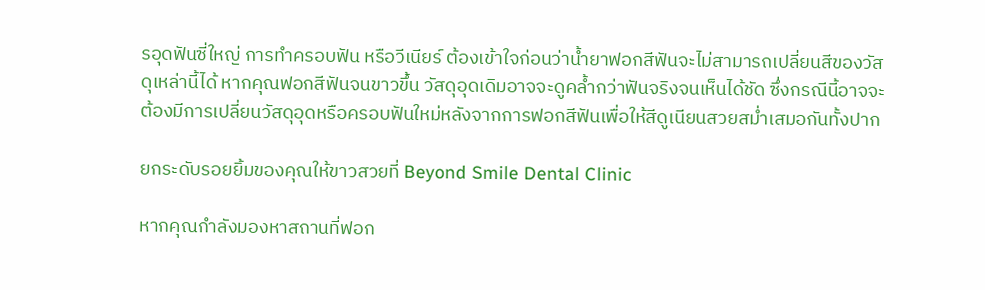รอุดฟันซี่ใหญ่ การทำครอบฟัน หรือวีเนียร์ ต้องเข้าใจก่อนว่าน้ำยาฟอกสีฟันจะไม่สามารถเปลี่ยนสีของวัสดุเหล่านี้ได้ หากคุณฟอกสีฟันจนขาวขึ้น วัสดุอุดเดิมอาจจะดูคล้ำกว่าฟันจริงจนเห็นได้ชัด ซึ่งกรณีนี้อาจจะต้องมีการเปลี่ยนวัสดุอุดหรือครอบฟันใหม่หลังจากการฟอกสีฟันเพื่อให้สีดูเนียนสวยสม่ำเสมอกันทั้งปาก

ยกระดับรอยยิ้มของคุณให้ขาวสวยที่ Beyond Smile Dental Clinic

หากคุณกำลังมองหาสถานที่ฟอก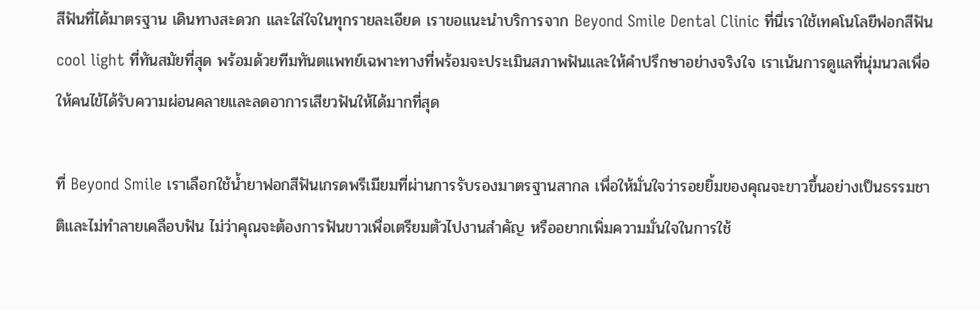สีฟันที่ได้มาตรฐาน เดินทางสะดวก และใส่ใจในทุกรายละเอียด เราขอแนะนำบริการจาก Beyond Smile Dental Clinic ที่นี่เราใช้เทคโนโลยีฟอกสีฟัน cool light ที่ทันสมัยที่สุด พร้อมด้วยทีมทันตแพทย์เฉพาะทางที่พร้อมจะประเมินสภาพฟันและให้คำปรึกษาอย่างจริงใจ เราเน้นการดูแลที่นุ่มนวลเพื่อให้คนไข้ได้รับความผ่อนคลายและลดอาการเสียวฟันให้ได้มากที่สุด

ที่ Beyond Smile เราเลือกใช้น้ำยาฟอกสีฟันเกรดพรีเมียมที่ผ่านการรับรองมาตรฐานสากล เพื่อให้มั่นใจว่ารอยยิ้มของคุณจะขาวขึ้นอย่างเป็นธรรมชาติและไม่ทำลายเคลือบฟัน ไม่ว่าคุณจะต้องการฟันขาวเพื่อเตรียมตัวไปงานสำคัญ หรืออยากเพิ่มความมั่นใจในการใช้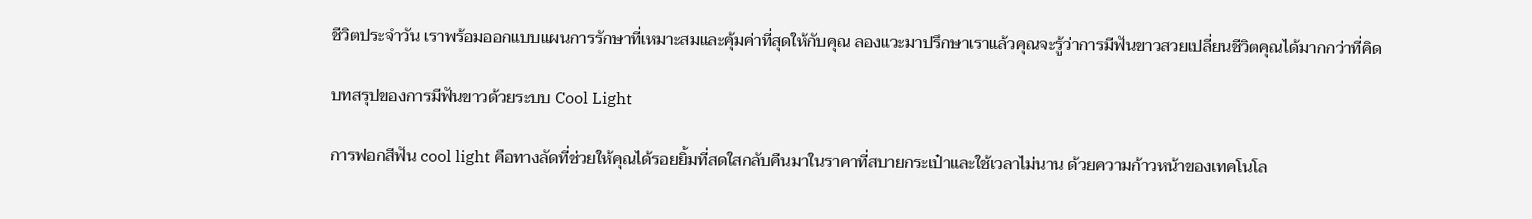ชีวิตประจำวัน เราพร้อมออกแบบแผนการรักษาที่เหมาะสมและคุ้มค่าที่สุดให้กับคุณ ลองแวะมาปรึกษาเราแล้วคุณจะรู้ว่าการมีฟันขาวสวยเปลี่ยนชีวิตคุณได้มากกว่าที่คิด

บทสรุปของการมีฟันขาวด้วยระบบ Cool Light

การฟอกสีฟัน cool light คือทางลัดที่ช่วยให้คุณได้รอยยิ้มที่สดใสกลับคืนมาในราคาที่สบายกระเป๋าและใช้เวลาไม่นาน ด้วยความก้าวหน้าของเทคโนโล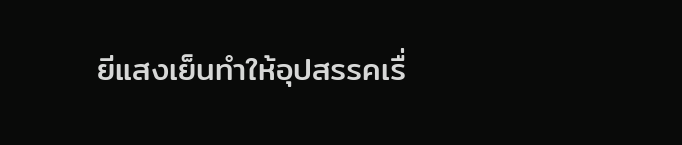ยีแสงเย็นทำให้อุปสรรคเรื่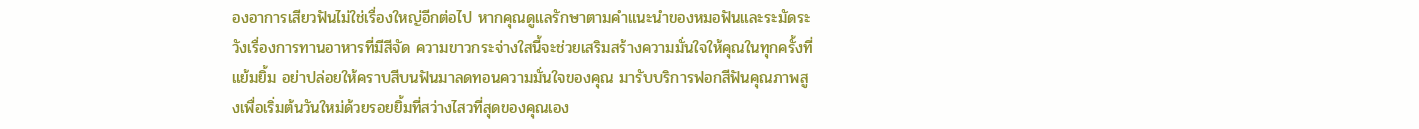องอาการเสียวฟันไม่ใช่เรื่องใหญ่อีกต่อไป หากคุณดูแลรักษาตามคำแนะนำของหมอฟันและระมัดระวังเรื่องการทานอาหารที่มีสีจัด ความขาวกระจ่างใสนี้จะช่วยเสริมสร้างความมั่นใจให้คุณในทุกครั้งที่แย้มยิ้ม อย่าปล่อยให้คราบสีบนฟันมาลดทอนความมั่นใจของคุณ มารับบริการฟอกสีฟันคุณภาพสูงเพื่อเริ่มต้นวันใหม่ด้วยรอยยิ้มที่สว่างไสวที่สุดของคุณเอง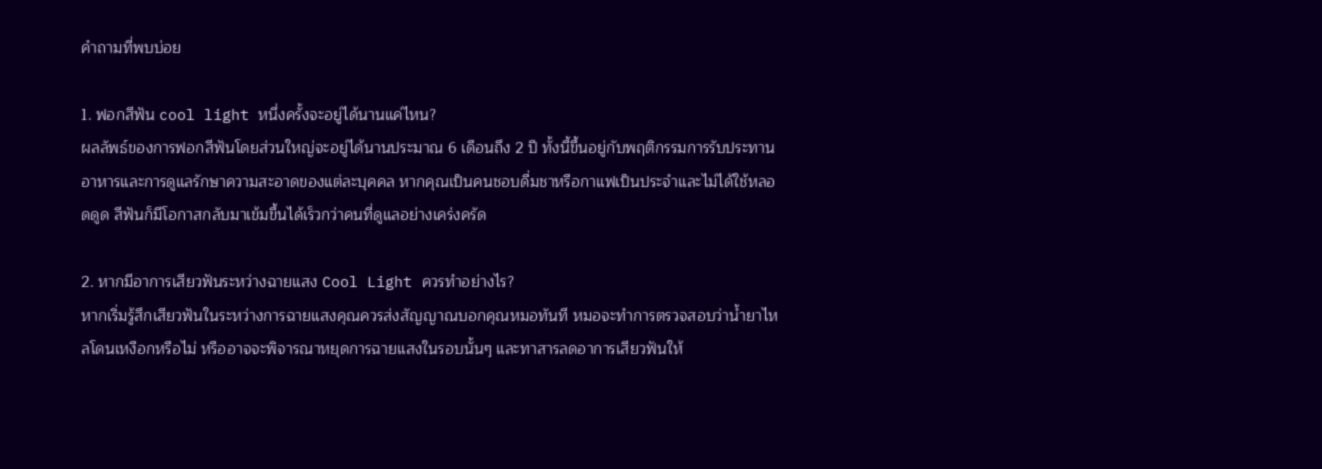คำถามที่พบบ่อย

1. ฟอกสีฟัน cool light หนึ่งครั้งจะอยู่ได้นานแค่ไหน?
ผลลัพธ์ของการฟอกสีฟันโดยส่วนใหญ่จะอยู่ได้นานประมาณ 6 เดือนถึง 2 ปี ทั้งนี้ขึ้นอยู่กับพฤติกรรมการรับประทานอาหารและการดูแลรักษาความสะอาดของแต่ละบุคคล หากคุณเป็นคนชอบดื่มชาหรือกาแฟเป็นประจำและไม่ได้ใช้หลอดดูด สีฟันก็มีโอกาสกลับมาเข้มขึ้นได้เร็วกว่าคนที่ดูแลอย่างเคร่งครัด

2. หากมีอาการเสียวฟันระหว่างฉายแสง Cool Light ควรทำอย่างไร?
หากเริ่มรู้สึกเสียวฟันในระหว่างการฉายแสงคุณควรส่งสัญญาณบอกคุณหมอทันที หมอจะทำการตรวจสอบว่าน้ำยาไหลโดนเหงือกหรือไม่ หรืออาจจะพิจารณาหยุดการฉายแสงในรอบนั้นๆ และทาสารลดอาการเสียวฟันให้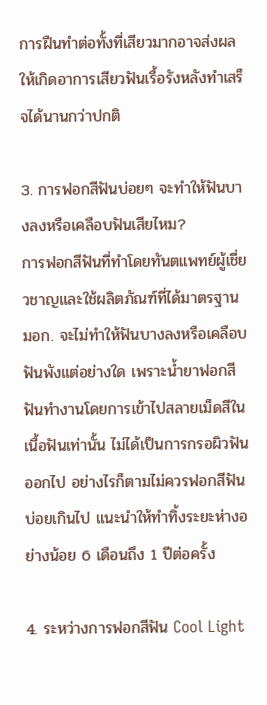การฝืนทำต่อทั้งที่เสียวมากอาจส่งผลให้เกิดอาการเสียวฟันเรื้อรังหลังทำเสร็จได้นานกว่าปกติ

3. การฟอกสีฟันบ่อยๆ จะทำให้ฟันบางลงหรือเคลือบฟันเสียไหม?
การฟอกสีฟันที่ทำโดยทันตแพทย์ผู้เชี่ยวชาญและใช้ผลิตภัณฑ์ที่ได้มาตรฐาน มอก. จะไม่ทำให้ฟันบางลงหรือเคลือบฟันพังแต่อย่างใด เพราะน้ำยาฟอกสีฟันทำงานโดยการเข้าไปสลายเม็ดสีในเนื้อฟันเท่านั้น ไม่ได้เป็นการกรอผิวฟันออกไป อย่างไรก็ตามไม่ควรฟอกสีฟันบ่อยเกินไป แนะนำให้ทำทิ้งระยะห่างอย่างน้อย 6 เดือนถึง 1 ปีต่อครั้ง

4. ระหว่างการฟอกสีฟัน Cool Light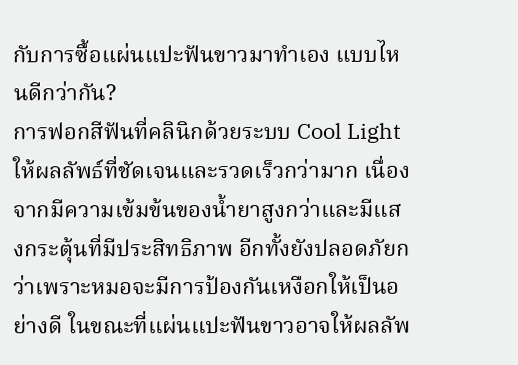กับการซื้อแผ่นแปะฟันขาวมาทำเอง แบบไหนดีกว่ากัน?
การฟอกสีฟันที่คลินิกด้วยระบบ Cool Light ให้ผลลัพธ์ที่ชัดเจนและรวดเร็วกว่ามาก เนื่องจากมีความเข้มข้นของน้ำยาสูงกว่าและมีแสงกระตุ้นที่มีประสิทธิภาพ อีกทั้งยังปลอดภัยกว่าเพราะหมอจะมีการป้องกันเหงือกให้เป็นอย่างดี ในขณะที่แผ่นแปะฟันขาวอาจให้ผลลัพ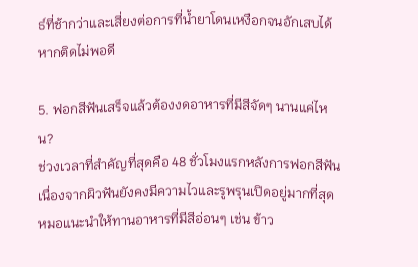ธ์ที่ช้ากว่าและเสี่ยงต่อการที่น้ำยาโดนเหงือกจนอักเสบได้หากติดไม่พอดี

5. ฟอกสีฟันเสร็จแล้วต้องงดอาหารที่มีสีจัดๆ นานแค่ไหน?
ช่วงเวลาที่สำคัญที่สุดคือ 48 ชั่วโมงแรกหลังการฟอกสีฟัน เนื่องจากผิวฟันยังคงมีความไวและรูพรุนเปิดอยู่มากที่สุด หมอแนะนำให้ทานอาหารที่มีสีอ่อนๆ เช่น ข้าว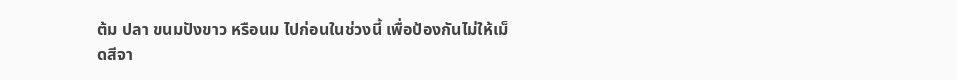ต้ม ปลา ขนมปังขาว หรือนม ไปก่อนในช่วงนี้ เพื่อป้องกันไม่ให้เม็ดสีจา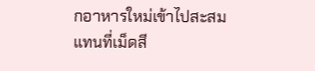กอาหารใหม่เข้าไปสะสมแทนที่เม็ดสี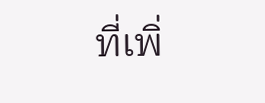ที่เพิ่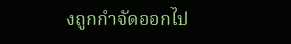งถูกกำจัดออกไป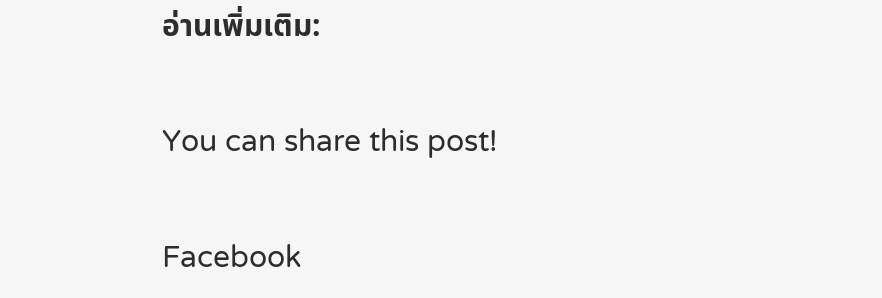อ่านเพิ่มเติม:

You can share this post!

Facebook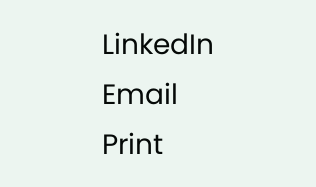LinkedIn
Email
Print